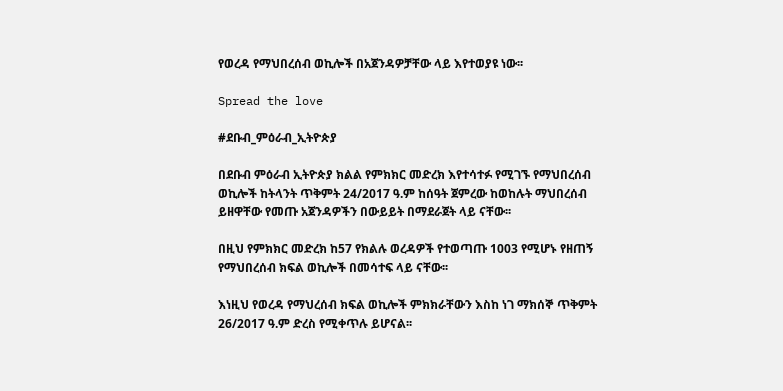የወረዳ የማህበረሰብ ወኪሎች በአጀንዳዎቻቸው ላይ እየተወያዩ ነው፡፡

Spread the love

#ደቡብ_ምዕራብ_ኢትዮጵያ

በደቡብ ምዕራብ ኢትዮጵያ ክልል የምክክር መድረክ እየተሳተፉ የሚገኙ የማህበረሰብ ወኪሎች ከትላንት ጥቅምት 24/2017 ዓ.ም ከሰዓት ጀምረው ከወከሉት ማህበረሰብ ይዘዋቸው የመጡ አጀንዳዎችን በውይይት በማደራጀት ላይ ናቸው፡፡

በዚህ የምክክር መድረክ ከ57 የክልሉ ወረዳዎች የተወጣጡ 1003 የሚሆኑ የዘጠኝ የማህበረሰብ ክፍል ወኪሎች በመሳተፍ ላይ ናቸው፡፡

እነዚህ የወረዳ የማህረሰብ ክፍል ወኪሎች ምክክራቸውን እስከ ነገ ማክሰኞ ጥቅምት 26/2017 ዓ.ም ድረስ የሚቀጥሉ ይሆናል፡፡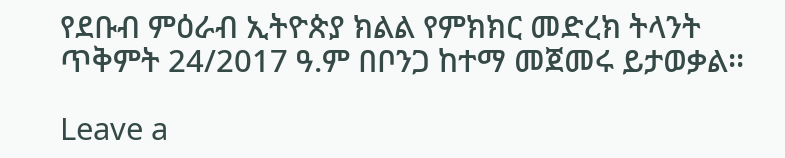የደቡብ ምዕራብ ኢትዮጵያ ክልል የምክክር መድረክ ትላንት ጥቅምት 24/2017 ዓ.ም በቦንጋ ከተማ መጀመሩ ይታወቃል፡፡

Leave a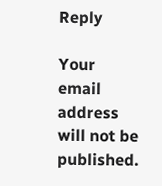Reply

Your email address will not be published.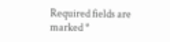Required fields are marked *